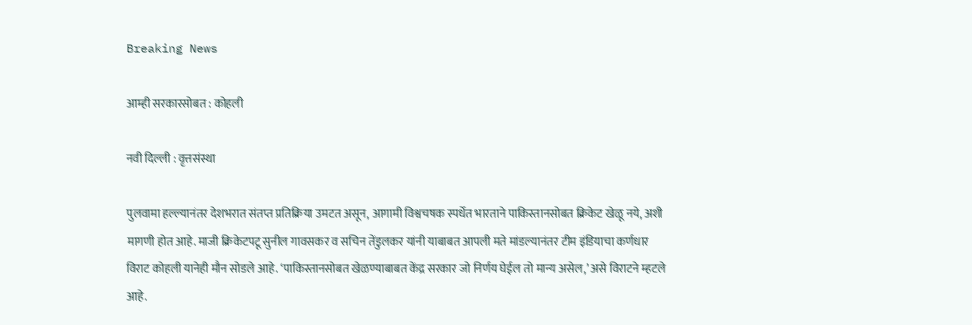Breaking News

आम्ही सरकारसोबत : कोहली

नवी दिल्ली : वृत्तसंस्था

पुलवामा हल्ल्यानंतर देशभरात संतप्त प्रतिक्रिया उमटत असून, आगामी विश्वचषक स्पर्धेत भारताने पाकिस्तानसोबत क्रिकेट खेळू नये, अशी मागणी होत आहे. माजी क्रिकेटपटू सुनील गावसकर व सचिन तेंडुलकर यांनी याबाबत आपली मते मांडल्यानंतर टीम इंडियाचा कर्णधार विराट कोहली यानेही मौन सोडले आहे. ‘पाकिस्तानसोबत खेळण्याबाबत केंद्र सरकार जो निर्णय घेईल तो मान्य असेल,’ असे विराटने म्हटले आहे.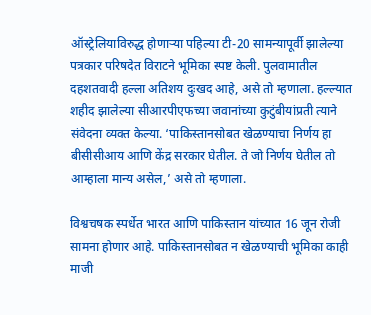ऑस्ट्रेलियाविरुद्ध होणार्‍या पहिल्या टी-20 सामन्यापूर्वी झालेल्या पत्रकार परिषदेत विराटने भूमिका स्पष्ट केली. पुलवामातील दहशतवादी हल्ला अतिशय दुःखद आहे, असे तो म्हणाला. हल्ल्यात शहीद झालेल्या सीआरपीएफच्या जवानांच्या कुटुंबीयांप्रती त्याने संवेदना व्यक्त केल्या. ‘पाकिस्तानसोबत खेळण्याचा निर्णय हा बीसीसीआय आणि केंद्र सरकार घेतील. ते जो निर्णय घेतील तो आम्हाला मान्य असेल,’ असे तो म्हणाला.

विश्वचषक स्पर्धेत भारत आणि पाकिस्तान यांच्यात 16 जून रोजी सामना होणार आहे. पाकिस्तानसोबत न खेळण्याची भूमिका काही माजी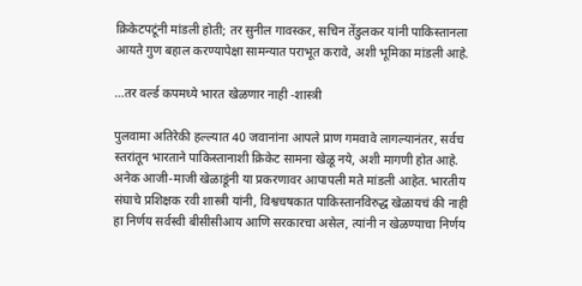क्रिकेटपटूंनी मांडली होती; तर सुनील गावस्कर, सचिन तेंडुलकर यांनी पाकिस्तानला आयते गुण बहाल करण्यापेक्षा सामन्यात पराभूत करावे, अशी भूमिका मांडली आहे.

…तर वर्ल्ड कपमध्ये भारत खेळणार नाही -शास्त्री

पुलवामा अतिरेकी हल्ल्यात 40 जवानांना आपले प्राण गमवावे लागल्यानंतर, सर्वच स्तरांतून भारताने पाकिस्तानाशी क्रिकेट सामना खेळू नये, अशी मागणी होत आहे. अनेक आजी-माजी खेळाडूंनी या प्रकरणावर आपापली मते मांडली आहेत. भारतीय संघाचे प्रशिक्षक रवी शास्त्री यांनी, विश्वचषकात पाकिस्तानविरुद्ध खेळायचं की नाही हा निर्णय सर्वस्वी बीसीसीआय आणि सरकारचा असेल, त्यांनी न खेळण्याचा निर्णय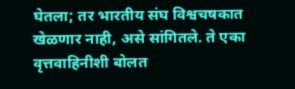घेतला; तर भारतीय संघ विश्वचषकात खेळणार नाही, असे सांगितले. ते एका वृत्तवाहिनीशी बोलत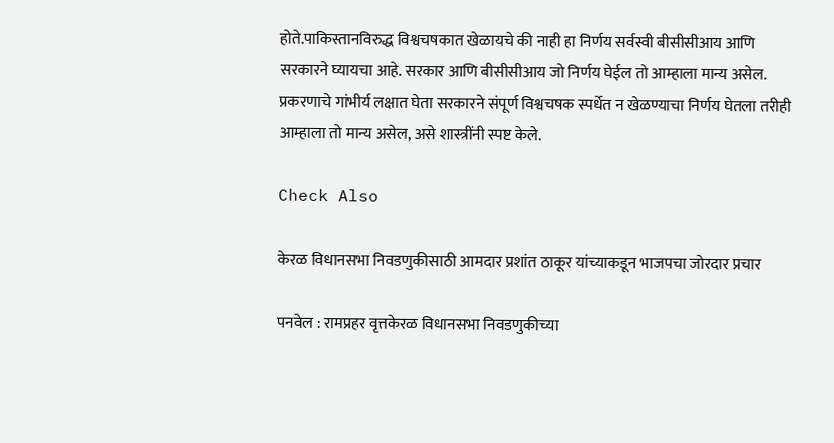होते.पाकिस्तानविरुद्ध विश्वचषकात खेळायचे की नाही हा निर्णय सर्वस्वी बीसीसीआय आणि सरकारने घ्यायचा आहे. सरकार आणि बीसीसीआय जो निर्णय घेईल तो आम्हाला मान्य असेल. प्रकरणाचे गांभीर्य लक्षात घेता सरकारने संपूर्ण विश्वचषक स्पर्धेत न खेळण्याचा निर्णय घेतला तरीही आम्हाला तो मान्य असेल, असे शास्त्रींनी स्पष्ट केले.

Check Also

केरळ विधानसभा निवडणुकीसाठी आमदार प्रशांत ठाकूर यांच्याकडून भाजपचा जोरदार प्रचार

पनवेल : रामप्रहर वृत्तकेरळ विधानसभा निवडणुकीच्या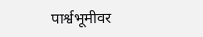पार्श्वभूमीवर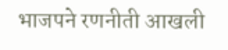भाजपने रणनीती आखली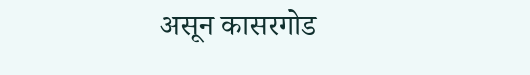असून कासरगोड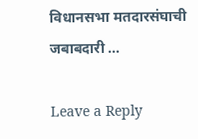विधानसभा मतदारसंघाची जबाबदारी …

Leave a Reply